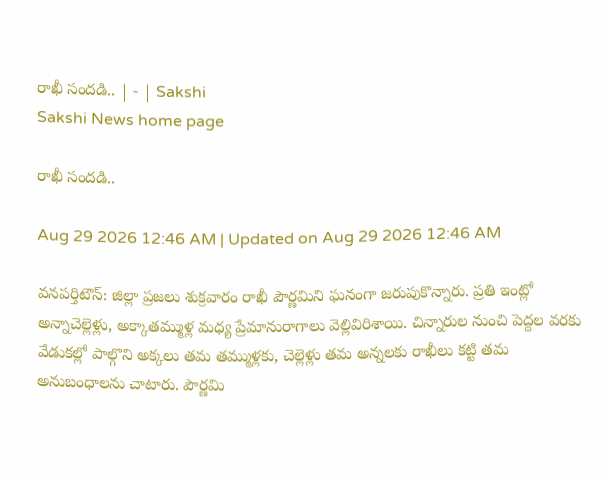రాఖీ సందడి.. | - | Sakshi
Sakshi News home page

రాఖీ సందడి..

Aug 29 2026 12:46 AM | Updated on Aug 29 2026 12:46 AM

వనపర్తిటౌన్‌: జిల్లా ప్రజలు శుక్రవారం రాఖీ పౌర్ణమిని ఘనంగా జరుపుకొన్నారు. ప్రతి ఇంట్లో అన్నాచెల్లెళ్లు, అక్కాతమ్ముళ్ల మధ్య ప్రేమానురాగాలు వెల్లివిరిశాయి. చిన్నారుల నుంచి పెద్దల వరకు వేడుకల్లో పాల్గొని అక్కలు తమ తమ్ముళ్లకు, చెల్లెళ్లు తమ అన్నలకు రాఖీలు కట్టి తమ అనుబంధాలను చాటారు. పౌర్ణమి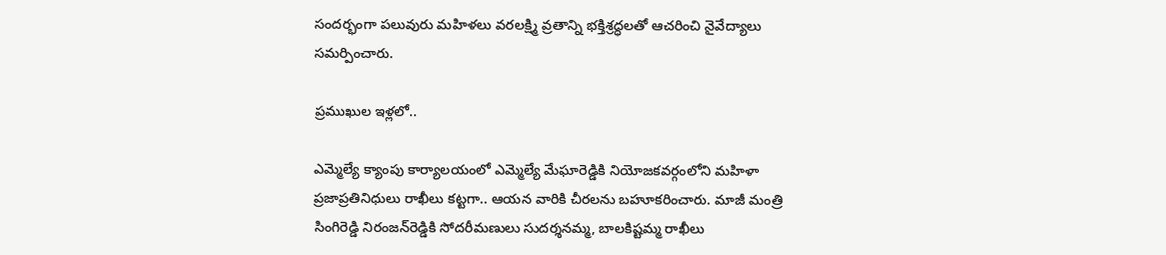సందర్భంగా పలువురు మహిళలు వరలక్ష్మి వ్రతాన్ని భక్తిశ్రద్ధలతో ఆచరించి నైవేద్యాలు సమర్పించారు.

ప్రముఖుల ఇళ్లలో..

ఎమ్మెల్యే క్యాంపు కార్యాలయంలో ఎమ్మెల్యే మేఘారెడ్డికి నియోజకవర్గంలోని మహిళా ప్రజాప్రతినిధులు రాఖీలు కట్టగా.. ఆయన వారికి చీరలను బహూకరించారు. మాజీ మంత్రి సింగిరెడ్డి నిరంజన్‌రెడ్డికి సోదరీమణులు సుదర్శనమ్మ, బాలకిష్టమ్మ రాఖీలు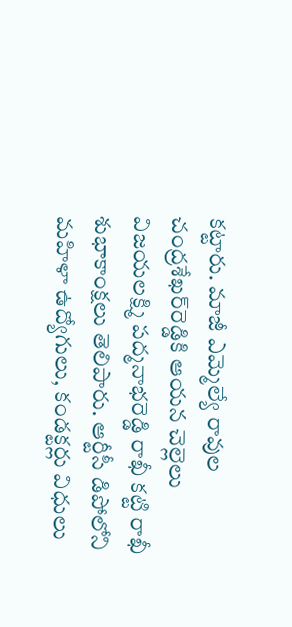కట్టారు. మాజీ ఎమ్మెల్యే రావుల చంద్రశేఖర్‌రెడ్డికి ఆయన చెల్లెలు విజయలక్ష్మి పద్మనాభరెడ్డి రాఖీ కట్టి రాఖీ శుభాకాంక్షలు తెలిపారు. ఆర్టీసీ డిపోలోని మహిళా ఉద్యోగులు, కండక్టర్లు విధులు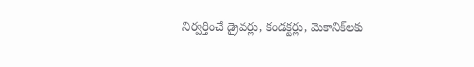నిర్వర్తించే డ్రైవర్లు, కండక్టర్లు, మెకానిక్‌లకు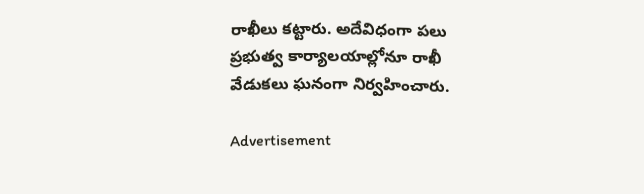రాఖీలు కట్టారు. అదేవిధంగా పలు ప్రభుత్వ కార్యాలయాల్లోనూ రాఖీ వేడుకలు ఘనంగా నిర్వహించారు.

Advertisement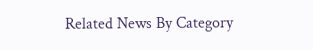Related News By Category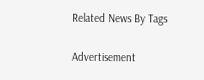Related News By Tags

Advertisement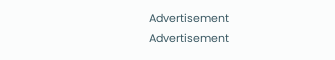Advertisement
Advertisement